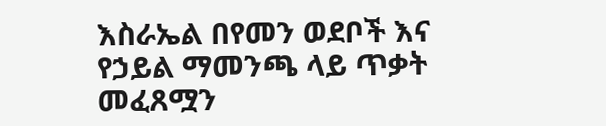እስራኤል በየመን ወደቦች እና የኃይል ማመንጫ ላይ ጥቃት መፈጸሟን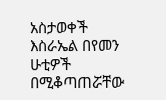አስታወቀች
እስራኤል በየመን ሁቲዎች በሚቆጣጠሯቸው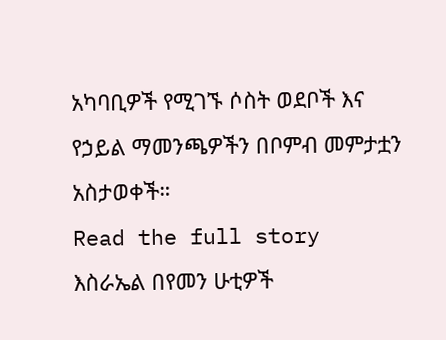አካባቢዎች የሚገኙ ሶስት ወደቦች እና የኃይል ማመንጫዎችን በቦምብ መምታቷን አስታወቀች።
Read the full story
እስራኤል በየመን ሁቲዎች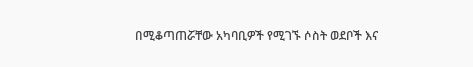በሚቆጣጠሯቸው አካባቢዎች የሚገኙ ሶስት ወደቦች እና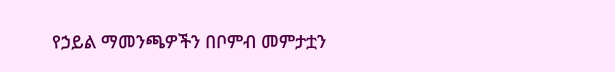የኃይል ማመንጫዎችን በቦምብ መምታቷን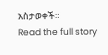አስታወቀች።
Read the full story